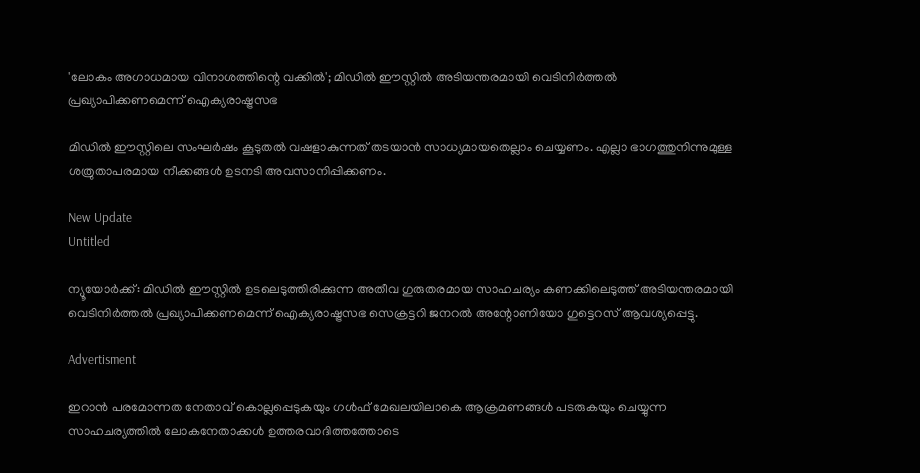'ലോകം അഗാധമായ വിനാശത്തിന്റെ വക്കിൽ'; മിഡിൽ ഈസ്റ്റിൽ അടിയന്തരമായി വെടിനിര്‍ത്തല്‍ പ്രഖ്യാപിക്കണമെന്ന് ഐക്യരാഷ്ട്രസഭ

മിഡില്‍ ഈസ്റ്റിലെ സംഘര്‍ഷം കൂടുതല്‍ വഷളാകുന്നത് തടയാന്‍ സാധ്യമായതെല്ലാം ചെയ്യണം. എല്ലാ ഭാഗത്തുനിന്നുമുള്ള ശത്രുതാപരമായ നീക്കങ്ങള്‍ ഉടനടി അവസാനിപ്പിക്കണം.

New Update
Untitled

ന്യൂയോര്‍ക്ക്: മിഡില്‍ ഈസ്റ്റില്‍ ഉടലെടുത്തിരിക്കുന്ന അതീവ ഗുരുതരമായ സാഹചര്യം കണക്കിലെടുത്ത് അടിയന്തരമായി വെടിനിര്‍ത്തല്‍ പ്രഖ്യാപിക്കണമെന്ന് ഐക്യരാഷ്ട്രസഭ സെക്രട്ടറി ജനറല്‍ അന്റോണിയോ ഗുട്ടെറസ് ആവശ്യപ്പെട്ടു.

Advertisment

ഇറാന്‍ പരമോന്നത നേതാവ് കൊല്ലപ്പെടുകയും ഗള്‍ഫ് മേഖലയിലാകെ ആക്രമണങ്ങള്‍ പടരുകയും ചെയ്യുന്ന സാഹചര്യത്തില്‍ ലോകനേതാക്കള്‍ ഉത്തരവാദിത്തത്തോടെ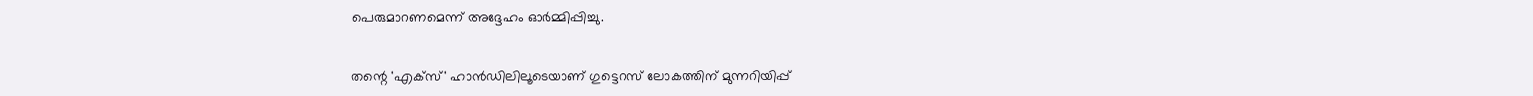പെരുമാറണമെന്ന് അദ്ദേഹം ഓര്‍മ്മിപ്പിച്ചു.


തന്റെ 'എക്‌സ്' ഹാന്‍ഡിലിലൂടെയാണ് ഗുട്ടെറസ് ലോകത്തിന് മുന്നറിയിപ്പ്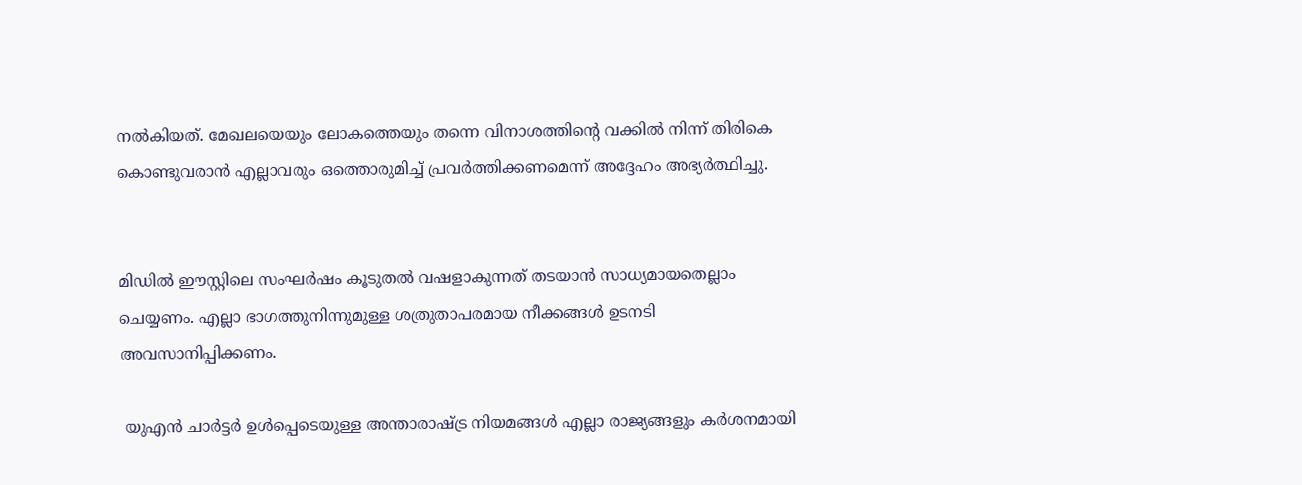നല്‍കിയത്. മേഖലയെയും ലോകത്തെയും തന്നെ വിനാശത്തിന്റെ വക്കില്‍ നിന്ന് തിരികെ കൊണ്ടുവരാന്‍ എല്ലാവരും ഒത്തൊരുമിച്ച് പ്രവര്‍ത്തിക്കണമെന്ന് അദ്ദേഹം അഭ്യര്‍ത്ഥിച്ചു.


മിഡില്‍ ഈസ്റ്റിലെ സംഘര്‍ഷം കൂടുതല്‍ വഷളാകുന്നത് തടയാന്‍ സാധ്യമായതെല്ലാം ചെയ്യണം. എല്ലാ ഭാഗത്തുനിന്നുമുള്ള ശത്രുതാപരമായ നീക്കങ്ങള്‍ ഉടനടി അവസാനിപ്പിക്കണം.

 യുഎന്‍ ചാര്‍ട്ടര്‍ ഉള്‍പ്പെടെയുള്ള അന്താരാഷ്ട്ര നിയമങ്ങള്‍ എല്ലാ രാജ്യങ്ങളും കര്‍ശനമായി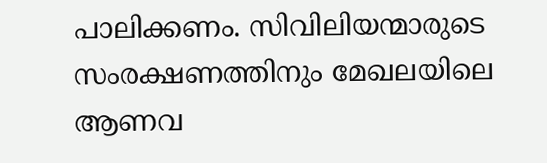പാലിക്കണം. സിവിലിയന്മാരുടെ സംരക്ഷണത്തിനും മേഖലയിലെ ആണവ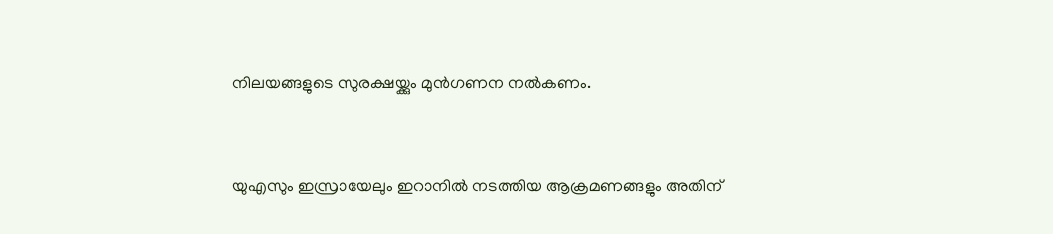നിലയങ്ങളുടെ സുരക്ഷയ്ക്കും മുന്‍ഗണന നല്‍കണം.


യുഎസും ഇസ്രായേലും ഇറാനില്‍ നടത്തിയ ആക്രമണങ്ങളും അതിന്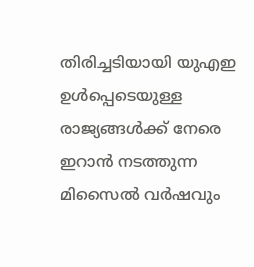തിരിച്ചടിയായി യുഎഇ ഉള്‍പ്പെടെയുള്ള രാജ്യങ്ങള്‍ക്ക് നേരെ ഇറാന്‍ നടത്തുന്ന മിസൈല്‍ വര്‍ഷവും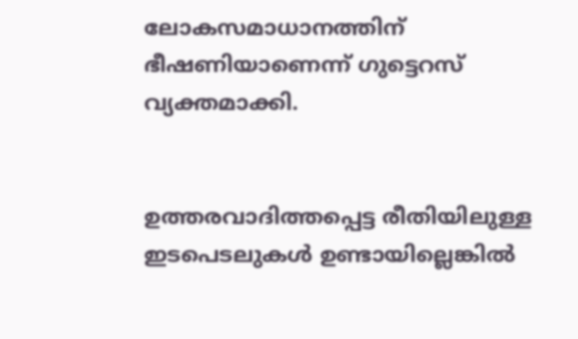ലോകസമാധാനത്തിന് ഭീഷണിയാണെന്ന് ഗുട്ടെറസ് വ്യക്തമാക്കി.


ഉത്തരവാദിത്തപ്പെട്ട രീതിയിലുള്ള ഇടപെടലുകള്‍ ഉണ്ടായില്ലെങ്കില്‍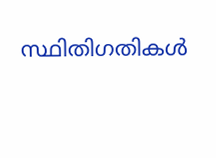സ്ഥിതിഗതികള്‍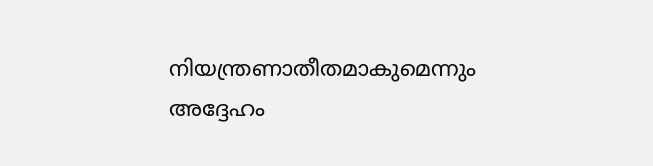നിയന്ത്രണാതീതമാകുമെന്നും അദ്ദേഹം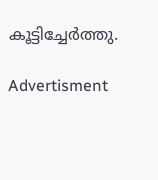കൂട്ടിച്ചേര്‍ത്തു.

Advertisment